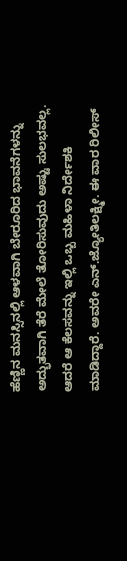ಹೆಣ್ಣಿನ ಮನಸ್ಸಿನಲ್ಲಿ ಆಳವಾಗಿ ಬೇರೂರಿದ ಭಾವನೆಗಳನ್ನು ಅದ್ಭುತವಾಗಿ ತೆರೆ ಮೇಲೆ ತೋರಿಸುವುದು ಅಷ್ಟು ಸುಲಭವಲ್ಲ. ಆದರೆ ಆ ಕೆಲಸವನ್ನು ಇಲ್ಲಿ ಒಬ್ಬ ಮಹಿಳಾ ನಿರ್ದೇಶಕಿ ಮಾಡಿದ್ದಾರೆ. ಅವರೇ ಎನ್.ಜ್ಯೋತಿಲಕ್ಷ್ಮೀ. ಈ ವಾರ ರಿಲೀಸ್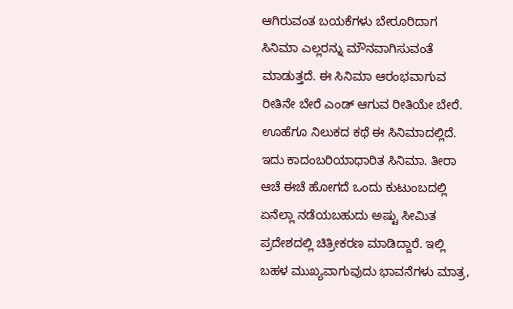ಆಗಿರುವಂತ ಬಯಕೆಗಳು ಬೇರೂರಿದಾಗ ಸಿನಿಮಾ ಎಲ್ಲರನ್ನು ಮೌನವಾಗಿಸುವಂತೆ ಮಾಡುತ್ತದೆ. ಈ ಸಿನಿಮಾ ಆರಂಭವಾಗುವ ರೀತಿನೇ ಬೇರೆ ಎಂಡ್ ಆಗುವ ರೀತಿಯೇ ಬೇರೆ. ಊಹೆಗೂ ನಿಲುಕದ ಕಥೆ ಈ ಸಿನಿಮಾದಲ್ಲಿದೆ.
ಇದು ಕಾದಂಬರಿಯಾಧಾರಿತ ಸಿನಿಮಾ. ತೀರಾ ಆಚೆ ಈಚೆ ಹೋಗದೆ ಒಂದು ಕುಟುಂಬದಲ್ಲಿ ಏನೆಲ್ಲಾ ನಡೆಯಬಹುದು ಅಷ್ಟು ಸೀಮಿತ ಪ್ರದೇಶದಲ್ಲಿ ಚಿತ್ರೀಕರಣ ಮಾಡಿದ್ದಾರೆ. ಇಲ್ಲಿ ಬಹಳ ಮುಖ್ಯವಾಗುವುದು ಭಾವನೆಗಳು ಮಾತ್ರ,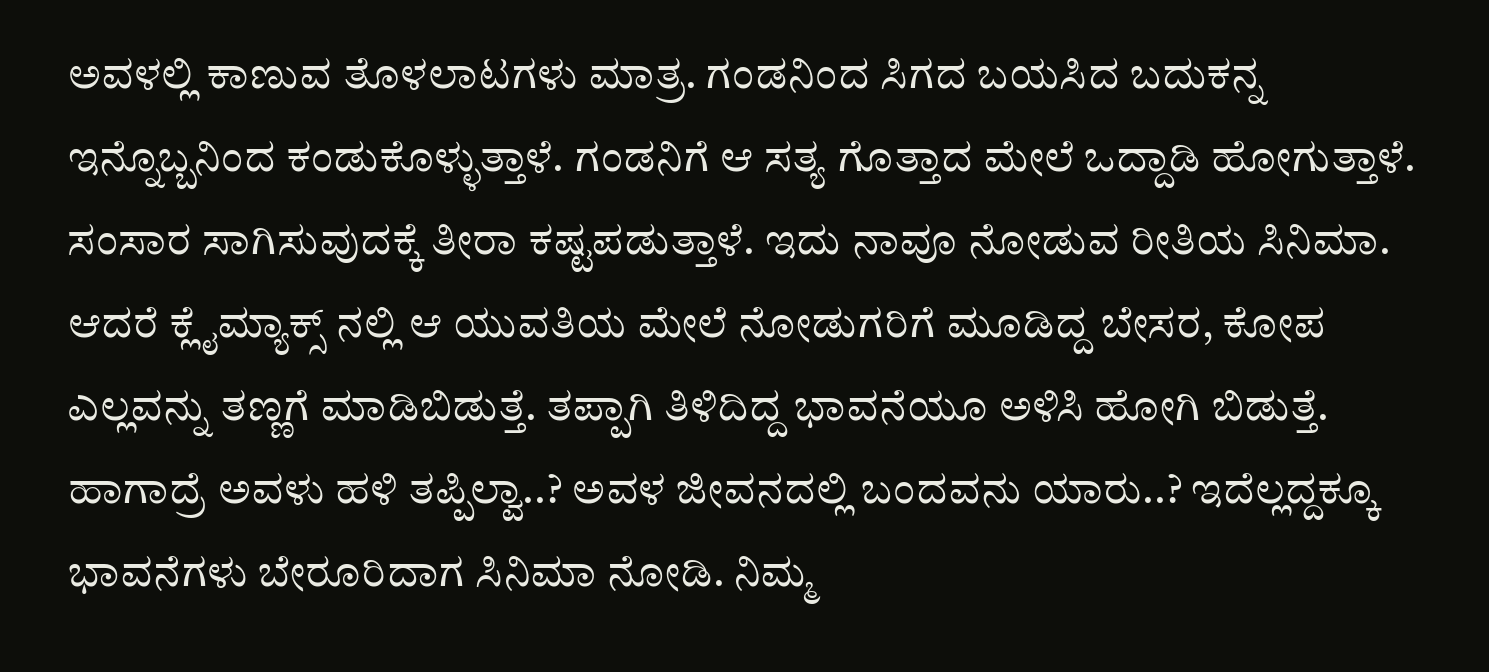ಅವಳಲ್ಲಿ ಕಾಣುವ ತೊಳಲಾಟಗಳು ಮಾತ್ರ. ಗಂಡನಿಂದ ಸಿಗದ ಬಯಸಿದ ಬದುಕನ್ನ ಇನ್ನೊಬ್ಬನಿಂದ ಕಂಡುಕೊಳ್ಳುತ್ತಾಳೆ. ಗಂಡನಿಗೆ ಆ ಸತ್ಯ ಗೊತ್ತಾದ ಮೇಲೆ ಒದ್ದಾಡಿ ಹೋಗುತ್ತಾಳೆ. ಸಂಸಾರ ಸಾಗಿಸುವುದಕ್ಕೆ ತೀರಾ ಕಷ್ಟಪಡುತ್ತಾಳೆ. ಇದು ನಾವೂ ನೋಡುವ ರೀತಿಯ ಸಿನಿಮಾ. ಆದರೆ ಕ್ಲೈಮ್ಯಾಕ್ಸ್ ನಲ್ಲಿ ಆ ಯುವತಿಯ ಮೇಲೆ ನೋಡುಗರಿಗೆ ಮೂಡಿದ್ದ ಬೇಸರ, ಕೋಪ ಎಲ್ಲವನ್ನು ತಣ್ಣಗೆ ಮಾಡಿಬಿಡುತ್ತೆ. ತಪ್ಪಾಗಿ ತಿಳಿದಿದ್ದ ಭಾವನೆಯೂ ಅಳಿಸಿ ಹೋಗಿ ಬಿಡುತ್ತೆ. ಹಾಗಾದ್ರೆ ಅವಳು ಹಳಿ ತಪ್ಪಿಲ್ವಾ..? ಅವಳ ಜೀವನದಲ್ಲಿ ಬಂದವನು ಯಾರು..? ಇದೆಲ್ಲದ್ದಕ್ಕೂ ಭಾವನೆಗಳು ಬೇರೂರಿದಾಗ ಸಿನಿಮಾ ನೋಡಿ. ನಿಮ್ಮ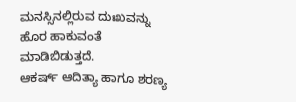ಮನಸ್ಸಿನಲ್ಲಿರುವ ದುಃಖವನ್ನು ಹೊರ ಹಾಕುವಂತೆ ಮಾಡಿಬಿಡುತ್ತದೆ.
ಆಕರ್ಷ್ ಆದಿತ್ಯಾ ಹಾಗೂ ಶರಣ್ಯ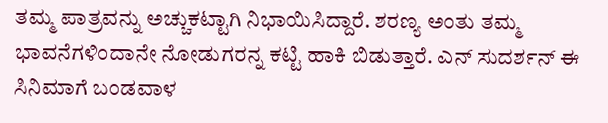ತಮ್ಮ ಪಾತ್ರವನ್ನು ಅಚ್ಚುಕಟ್ಟಾಗಿ ನಿಭಾಯಿಸಿದ್ದಾರೆ. ಶರಣ್ಯ ಅಂತು ತಮ್ಮ ಭಾವನೆಗಳಿಂದಾನೇ ನೋಡುಗರನ್ನ ಕಟ್ಟಿ ಹಾಕಿ ಬಿಡುತ್ತಾರೆ. ಎನ್ ಸುದರ್ಶನ್ ಈ ಸಿನಿಮಾಗೆ ಬಂಡವಾಳ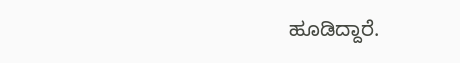ಹೂಡಿದ್ದಾರೆ.